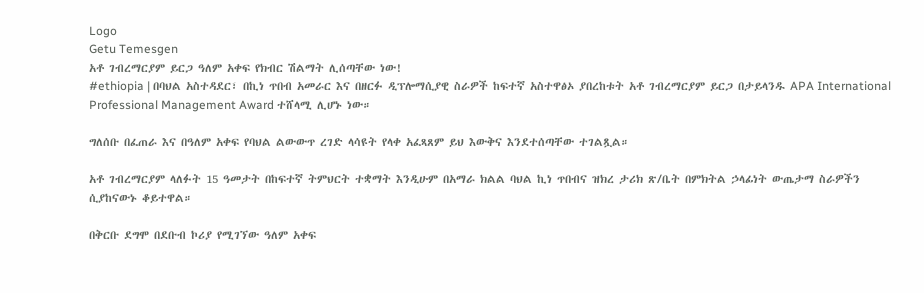Logo
Getu Temesgen
አቶ ገብረማርያም ይርጋ ዓለም አቀፍ የክብር ሽልማት ሊሰጣቸው ነው!
#ethiopia | በባህል አስተዳደር፣ በኪነ ጥበብ አመራር እና በዘርፉ ዲፕሎማሲያዊ ስራዎች ከፍተኛ አስተዋፅኦ ያበረከቱት አቶ ገብረማርያም ይርጋ በታይላንዱ APA International Professional Management Award ተሸላሚ ሊሆኑ ነው።

ግለሰቡ በፈጠራ እና በዓለም አቀፍ የባህል ልውውጥ ረገድ ላሳዩት የላቀ አፈጻጸም ይህ እውቅና እንደተሰጣቸው ተገልጿል።

አቶ ገብረማርያም ላለፉት 15 ዓመታት በከፍተኛ ትምህርት ተቋማት እንዲሁም በአማራ ክልል ባህል ኪነ ጥበብና ዝክረ ታሪክ ጽ/ቤት በምክትል ኃላፊነት ውጤታማ ስራዎችን ሲያከናውኑ ቆይተዋል።

በቅርቡ ደግሞ በደቡብ ኮሪያ የሚገኘው ዓለም አቀፍ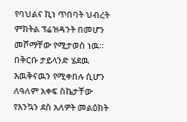የባህልና ኪነ ጥበባት ህብረት ምክትል ፕሬዝዳንት በመሆን መሾማቸው የሚታወስ ነዉ።
በቅርቡ ታይላንድ ሄደዉ እዉቅናዉን የሚቀበሉ ሲሆን ለዓለም አቀፍ ስኬታቸው የእንኳን ደስ አለዎት መልዕክት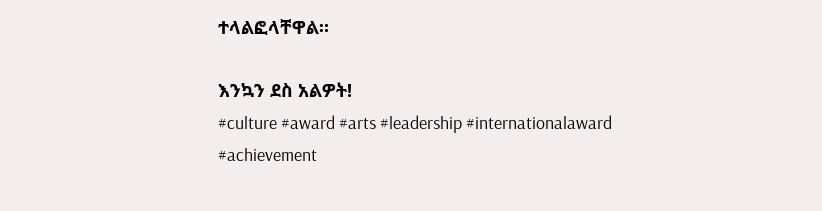ተላልፎላቸዋል።

እንኳን ደስ አልዎት!
#culture #award #arts #leadership #internationalaward #achievement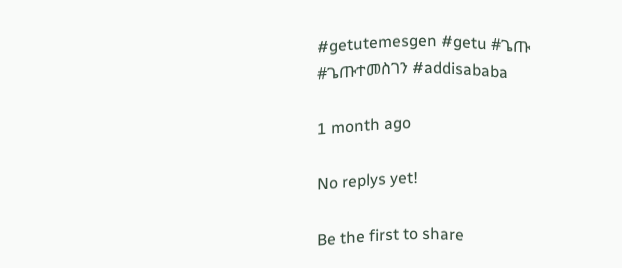#getutemesgen #getu #ጌጡ #ጌጡተመስገን #addisababa

1 month ago

No replys yet!

Be the first to share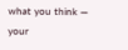what you think — your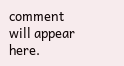comment will appear here.